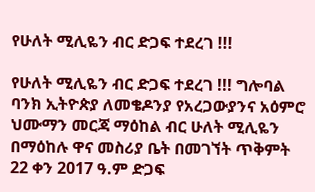የሁለት ሚሊዬን ብር ድጋፍ ተደረገ !!!

የሁለት ሚሊዬን ብር ድጋፍ ተደረገ !!! ግሎባል ባንክ ኢትዮጵያ ለመቄዶንያ የአረጋውያንና አዕምሮ ህሙማን መርጃ ማዕከል ብር ሁለት ሚሊዬን በማዕከሉ ዋና መስሪያ ቤት በመገኘት ጥቅምት 22 ቀን 2017 ዓ.ም ድጋፍ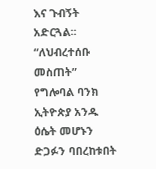እና ጉብኝት አድርጓል፡፡ “ለህብረተሰቡ መስጠት” የግሎባል ባንክ ኢትዮጵያ አንዱ ዕሴት መሆኑን ድጋፉን ባበረከቱበት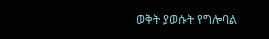ወቅት ያወሱት የግሎባል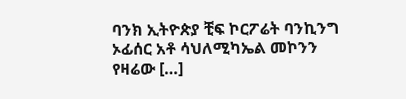ባንክ ኢትዮጵያ ቺፍ ኮርፖሬት ባንኪንግ ኦፊሰር አቶ ሳህለሚካኤል መኮንን የዛሬው […]